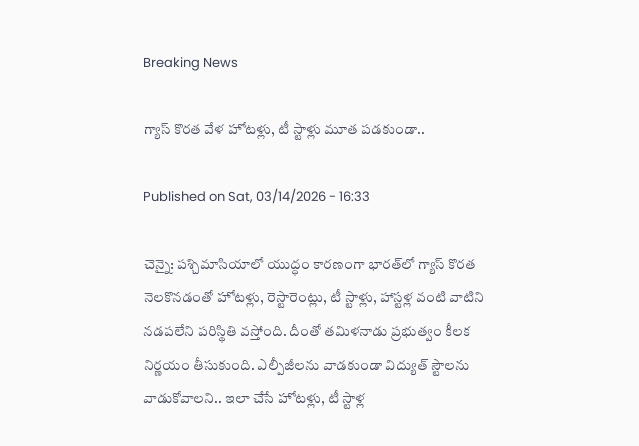Breaking News

గ్యాస్‌ కొరత వేళ హోటళ్లు, టీ స్టాళ్లు మూత పడకుండా..

Published on Sat, 03/14/2026 - 16:33

చెన్నై: పశ్చిమాసియాలో యుద్ధం కారణంగా భారత్‌లో గ్యాస్‌ కొరత నెలకొనడంతో హోటళ్లు, రెస్టారెంట్లు, టీ స్టాళ్లు, హాస్టళ్ల వంటి వాటిని నడపలేని పరిస్థితి వస్తోంది. దీంతో తమిళనాడు ప్రభుత్వం కీలక నిర్ణయం తీసుకుంది. ఎల్పీజీలను వాడకుండా విద్యుత్ స్టౌలను వాడుకోవాలని.. ఇలా చేసే హోటళ్లు, టీ స్టాళ్ల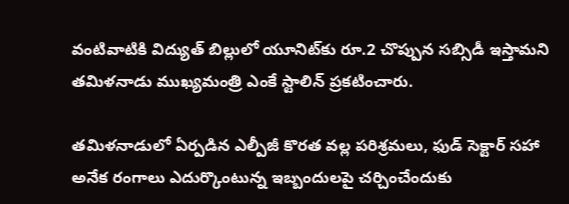వంటివాటికి విద్యుత్‌ బిల్లులో యూనిట్‌కు రూ.2 చొప్పున సబ్సిడీ ఇస్తామని తమిళనాడు ముఖ్యమంత్రి ఎంకే స్టాలిన్ ప్రకటించారు.

తమిళనాడులో ఏర్పడిన ఎల్పీజీ కొరత వల్ల పరిశ్రమలు, ఫుడ్‌ సెక్టార్‌ సహా అనేక రంగాలు ఎదుర్కొంటున్న ఇబ్బందులపై చర్చించేందుకు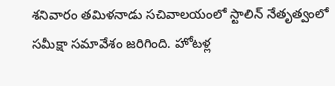శనివారం తమిళనాడు సచివాలయంలో స్టాలిన్ నేతృత్వంలో సమీక్షా సమావేశం జరిగింది. హోటళ‍్ల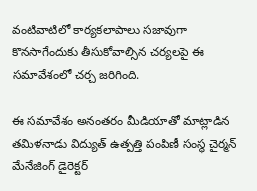వంటివాటిలో కార్యకలాపాలు సజావుగా కొనసాగేందుకు తీసుకోవాల్సిన చర్యలపై ఈ సమావేశంలో చర్చ జరిగింది.

ఈ సమావేశం అనంతరం మీడియాతో మాట్లాడిన తమిళనాడు విద్యుత్ ఉత్పత్తి పంపిణీ సంస్థ చైర్మన్ మేనేజింగ్ డైరెక్టర్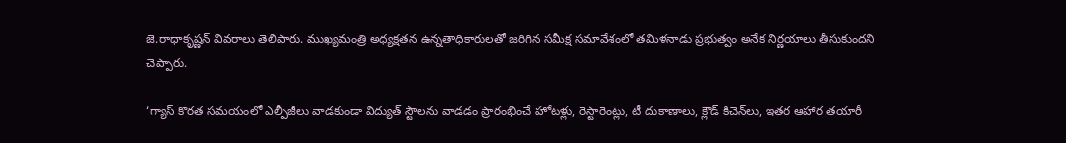జె.రాధాకృష్ణన్ వివరాలు తెలిపారు. ముఖ్యమంత్రి అధ్యక్షతన ఉన్నతాధికారులతో జరిగిన సమీక్ష సమావేశంలో తమిళనాడు ప్రభుత్వం అనేక నిర్ణయాలు తీసుకుందని చెప్పారు.

‘గ్యాస్‌ కొరత సమయంలో ఎల్పీజీలు వాడకుండా విద్యుత్ స్టౌలను వాడడం ప్రారంభించే హోటళ్లు, రెస్టారెంట్లు, టీ దుకాణాలు, క్లౌడ్ కిచెన్‌లు, ఇతర ఆహార తయారీ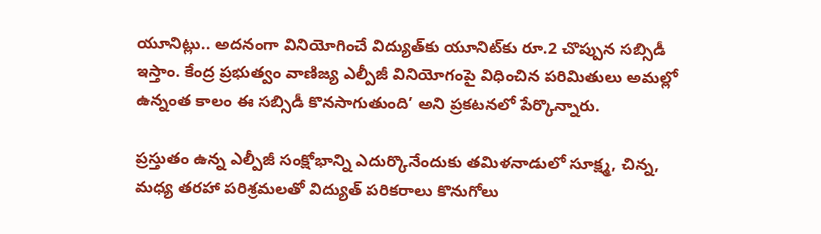యూనిట్లు.. అదనంగా వినియోగించే విద్యుత్‌కు యూనిట్‌కు రూ.2 చొప్పున సబ్సిడీ ఇస్తాం. కేంద్ర ప్రభుత్వం వాణిజ్య ఎల్పీజీ వినియోగంపై విధించిన పరిమితులు అమల్లో ఉన్నంత కాలం ఈ సబ్సిడీ కొనసాగుతుంది’ అని ప్రకటనలో పేర్కొన్నారు.

ప్రస్తుతం ఉన్న ఎల్పీజీ సంక్షోభాన్ని ఎదుర్కొనేందుకు తమిళనాడులో సూక్ష్మ, చిన్న, మధ్య తరహా పరిశ్రమలతో విద్యుత్ పరికరాలు కొనుగోలు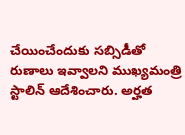చేయించేందుకు సబ్సిడీతో రుణాలు ఇవ్వాలని ముఖ్యమంత్రి స్టాలిన్‌ ఆదేశించారు. అర్హత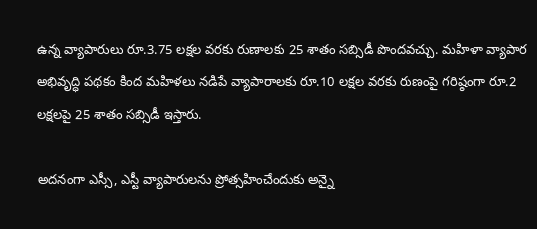ఉన్న వ్యాపారులు రూ.3.75 లక్షల వరకు రుణాలకు 25 శాతం సబ్సిడీ పొందవచ్చు. మహిళా వ్యాపార అభివృద్ధి పథకం కింద మహిళలు నడిపే వ్యాపారాలకు రూ.10 లక్షల వరకు రుణంపై గరిష్ఠంగా రూ.2 లక్షలపై 25 శాతం సబ్సిడీ ఇస్తారు.

అదనంగా ఎస‍్సీ, ఎస్టీ వ్యాపారులను ప్రోత్సహించేందుకు అన్నై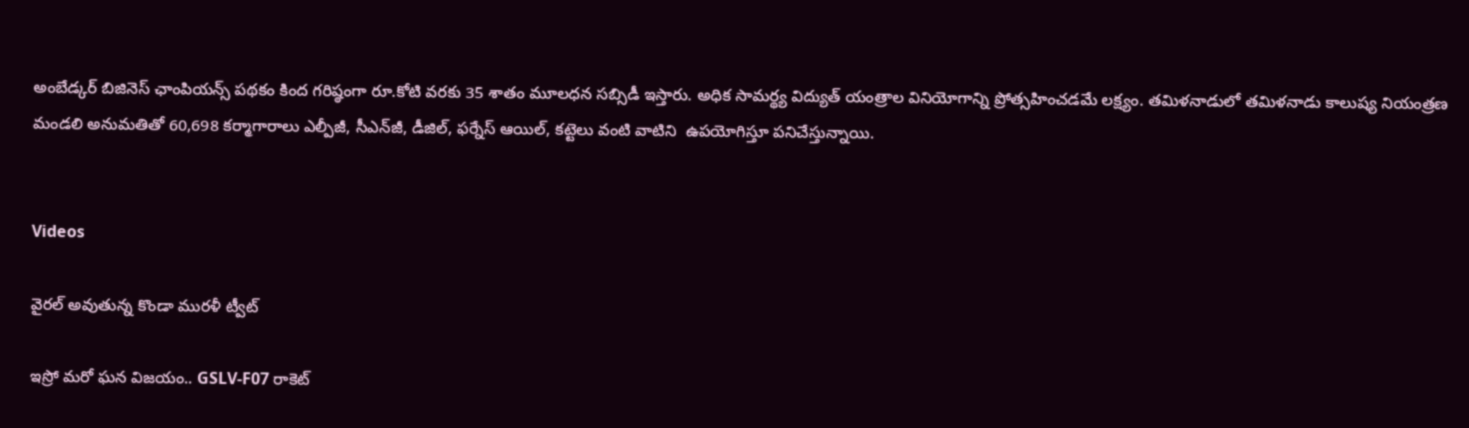అంబేడ్కర్ బిజినెస్ ఛాంపియన్స్ పథకం కింద గరిష్ఠంగా రూ.కోటి వరకు 35 శాతం మూలధన సబ్సిడీ ఇస్తారు. అధిక సామర్థ్య విద్యుత్ యంత్రాల వినియోగాన్ని ప్రోత్సహించడమే లక్ష్యం. తమిళనాడులో తమిళనాడు కాలుష్య నియంత్రణ మండలి అనుమతితో 60,698 కర్మాగారాలు ఎల్పీజీ, సీఎన్‌జీ, డీజిల్, ఫర్నేస్ ఆయిల్, కట్టెలు వంటి వాటిని  ఉపయోగిస్తూ పనిచేస్తున్నాయి.


Videos

వైరల్ అవుతున్న కొండా మురళీ ట్వీట్

ఇస్రో మరో ఘన విజయం.. GSLV-F07 రాకెట్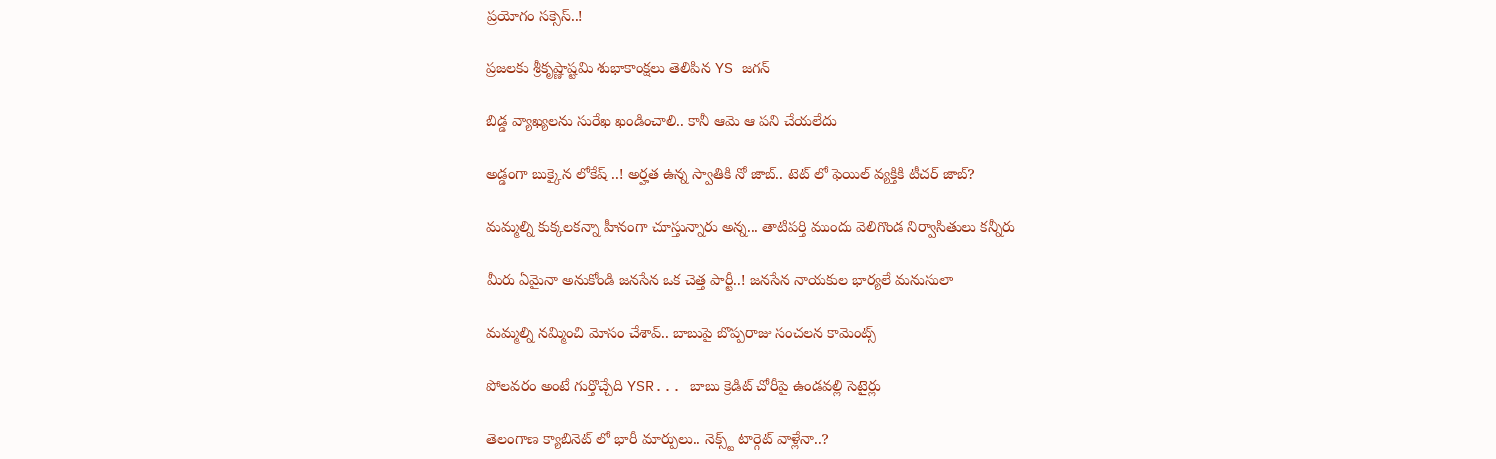ప్రయోగం సక్సెస్..!

ప్రజలకు శ్రీకృష్ణాష్టమి శుభాకాంక్షలు తెలిపిన YS జగన్

బిడ్డ వ్యాఖ్యలను సురేఖ ఖండించాలి.. కానీ ఆమె ఆ పని చేయలేదు

అడ్డంగా బుక్కైన లోకేష్ ..! అర్హత ఉన్న స్వాతికి నో జాబ్.. టెట్ లో ఫెయిల్ వ్యక్తికి టీచర్ జాబ్?

మమ్మల్ని కుక్కలకన్నా హీనంగా చూస్తున్నారు అన్న... తాటిపర్తి ముందు వెలిగొండ నిర్వాసితులు కన్నీరు

మీరు ఏమైనా అనుకోండి జనసేన ఒక చెత్త పార్టీ..! జనసేన నాయకుల భార్యలే మనుసులా

మమ్మల్ని నమ్మించి మోసం చేశావ్.. బాబుపై బొప్పరాజు సంచలన కామెంట్స్

పోలవరం అంటే గుర్తొచ్చేది YSR... బాబు క్రెడిట్ చోరీపై ఉండవల్లి సెటైర్లు

తెలంగాణ క్యాబినెట్ లో భారీ మార్పులు.. నెక్స్ట్ టార్గెట్ వాళ్లేనా..?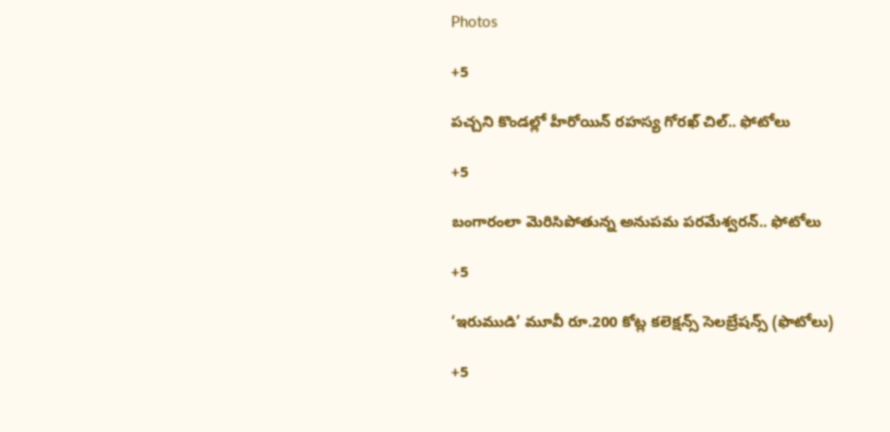Photos

+5

పచ్చని కొండల్లో హీరోయిన్ రహస్య గోరఖ్ చిల్.. ఫోటోలు

+5

బంగారంలా మెరిసిపోతున్న అనుపమ పరమేశ్వరన్.. ఫోటోలు

+5

‘ఇరుముడి’ మూవీ రూ.200 కోట్ల కలెక్షన్స్ సెలబ్రేషన్స్ (ఫొటోలు)

+5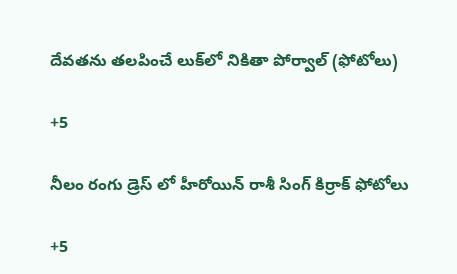దేవతను తలపించే లుక్‌లో నికితా పోర్వాల్‌ (ఫోటోలు)

+5

నీలం రంగు డ్రెస్ లో హీరోయిన్ రాశీ సింగ్ కిర్రాక్ ఫోటోలు

+5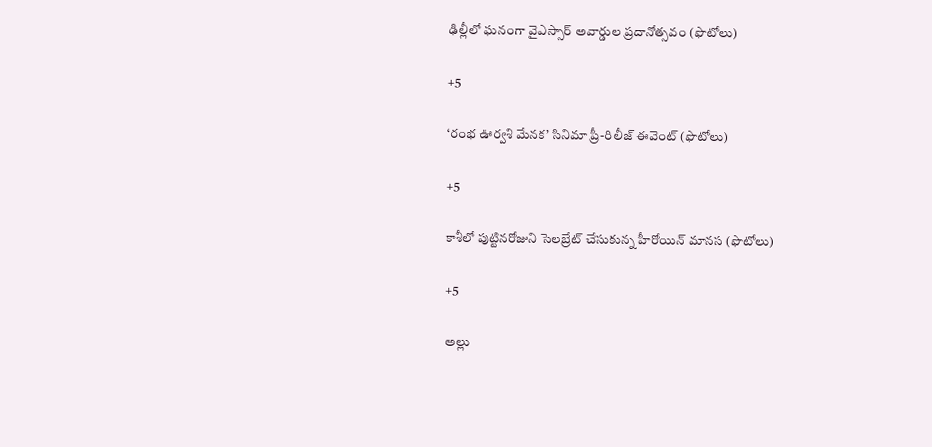ఢిల్లీలో ఘనంగా వైఎస్సార్‌ అవార్డుల ప్రదానోత్సవం (ఫొటోలు)

+5

‘రంభ ఊర్వశి మేనక’ సినిమా ప్రీ-రిలీజ్ ఈవెంట్‌ (ఫొటోలు)

+5

కాశీలో పుట్టినరోజుని సెలబ్రేట్ చేసుకున్న హీరోయిన్ మానస (ఫొటోలు)

+5

అల్లు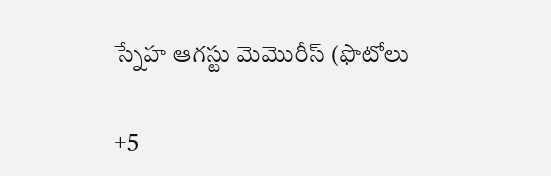స్నేహ ఆగస్టు మెమొరీస్ (ఫొటోలు

+5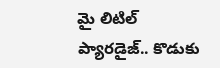మై లిటిల్ ప్యారడైజ్‌.. కొడుకు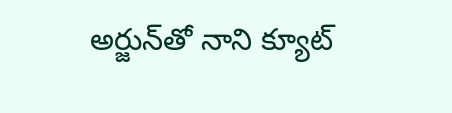అర్జున్‌తో నాని క్యూట్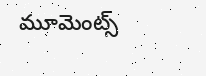మూమెంట్స్‌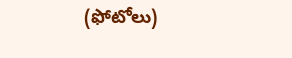(ఫోటోలు)